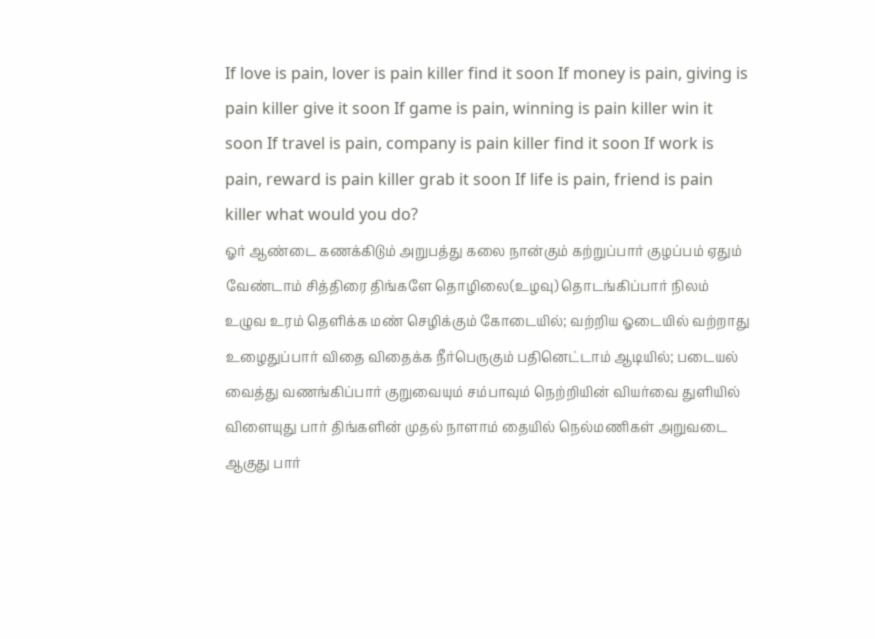If love is pain, lover is pain killer find it soon If money is pain, giving is pain killer give it soon If game is pain, winning is pain killer win it soon If travel is pain, company is pain killer find it soon If work is pain, reward is pain killer grab it soon If life is pain, friend is pain killer what would you do?
ஓர் ஆண்டை கணக்கிடும் அறுபத்து கலை நான்கும் கற்றுப்பார் குழப்பம் ஏதும் வேண்டாம் சித்திரை திங்களே தொழிலை(உழவு) தொடங்கிப்பார் நிலம் உழுவ உரம் தெளிக்க மண் செழிக்கும் கோடையில்; வற்றிய ஓடையில் வற்றாது உழைதுப்பார் விதை விதைக்க நீர்பெருகும் பதினெட்டாம் ஆடியில்; படையல் வைத்து வணங்கிப்பார் குறுவையும் சம்பாவும் நெற்றியின் வியர்வை துளியில் விளையுது பார் திங்களின் முதல் நாளாம் தையில் நெல்மணிகள் அறுவடை ஆகுது பார்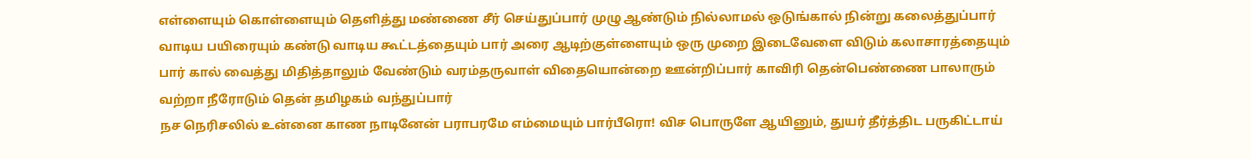எள்ளையும் கொள்ளையும் தெளித்து மண்ணை சீர் செய்துப்பார் முழு ஆண்டும் நில்லாமல் ஒடுங்கால் நின்று கலைத்துப்பார் வாடிய பயிரையும் கண்டு வாடிய கூட்டத்தையும் பார் அரை ஆடிற்குள்ளையும் ஒரு முறை இடைவேளை விடும் கலாசாரத்தையும் பார் கால் வைத்து மிதித்தாலும் வேண்டும் வரம்தருவாள் விதையொன்றை ஊன்றிப்பார் காவிரி தென்பெண்ணை பாலாரும் வற்றா நீரோடும் தென் தமிழகம் வந்துப்பார்
நச நெரிசலில் உன்னை காண நாடினேன் பராபரமே எம்மையும் பார்பீரொ! விச பொருளே ஆயினும், துயர் தீர்த்திட பருகிட்டாய்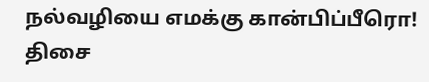நல்வழியை எமக்கு கான்பிப்பீரொ! திசை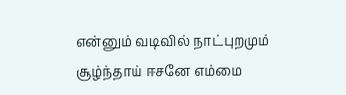என்னும் வடிவில் நாட்புறமும் சூழ்ந்தாய் ஈசனே எம்மை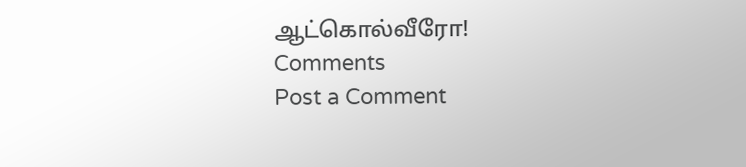ஆட்கொல்வீரோ!
Comments
Post a Comment